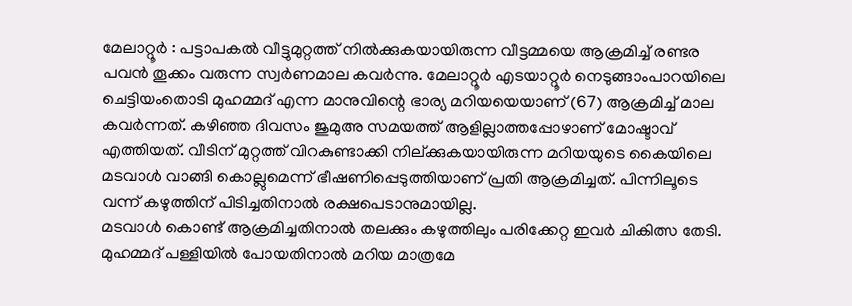മേലാറ്റൂർ : പട്ടാപകൽ വീട്ടുമുറ്റത്ത് നിൽക്കുകയായിരുന്ന വീട്ടമ്മയെ ആക്രമിച്ച് രണ്ടര പവൻ തൂക്കം വരുന്ന സ്വർണമാല കവർന്നു. മേലാറ്റൂർ എടയാറ്റൂർ നെടുങ്ങാംപാറയിലെ ചെട്ടിയംതൊടി മുഹമ്മദ് എന്ന മാനുവിന്റെ ഭാര്യ മറിയയെയാണ് (67) ആക്രമിച്ച് മാല കവർന്നത്. കഴിഞ്ഞ ദിവസം ജുമുഅ സമയത്ത് ആളില്ലാത്തപ്പോഴാണ് മോഷ്ടാവ് എത്തിയത്. വീടിന് മുറ്റത്ത് വിറകുണ്ടാക്കി നില്ക്കുകയായിരുന്ന മറിയയുടെ കൈയിലെ മടവാൾ വാങ്ങി കൊല്ലുമെന്ന് ഭീഷണിപ്പെടുത്തിയാണ് പ്രതി ആക്രമിച്ചത്. പിന്നിലൂടെ വന്ന് കഴുത്തിന് പിടിച്ചതിനാൽ രക്ഷപെടാനുമായില്ല.
മടവാൾ കൊണ്ട് ആക്രമിച്ചതിനാൽ തലക്കും കഴുത്തിലും പരിക്കേറ്റ ഇവർ ചികിത്സ തേടി. മുഹമ്മദ് പള്ളിയിൽ പോയതിനാൽ മറിയ മാത്രമേ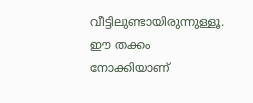വീട്ടിലുണ്ടായിരുന്നുള്ളൂ. ഈ തക്കം നോക്കിയാണ്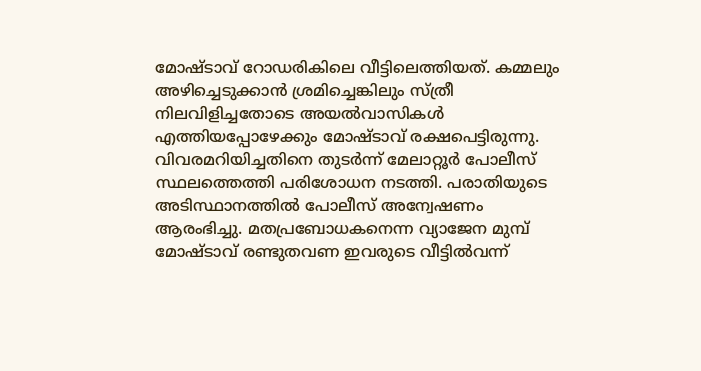മോഷ്ടാവ് റോഡരികിലെ വീട്ടിലെത്തിയത്. കമ്മലും അഴിച്ചെടുക്കാൻ ശ്രമിച്ചെങ്കിലും സ്ത്രീ നിലവിളിച്ചതോടെ അയൽവാസികൾ എത്തിയപ്പോഴേക്കും മോഷ്ടാവ് രക്ഷപെട്ടിരുന്നു. വിവരമറിയിച്ചതിനെ തുടർന്ന് മേലാറ്റൂർ പോലീസ് സ്ഥലത്തെത്തി പരിശോധന നടത്തി. പരാതിയുടെ അടിസ്ഥാനത്തിൽ പോലീസ് അന്വേഷണം ആരംഭിച്ചു. മതപ്രബോധകനെന്ന വ്യാജേന മുമ്പ് മോഷ്ടാവ് രണ്ടുതവണ ഇവരുടെ വീട്ടിൽവന്ന്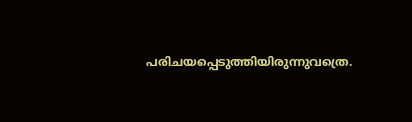പരിചയപ്പെടുത്തിയിരുന്നുവത്രെ.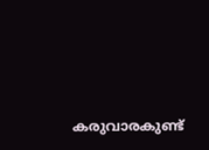കരുവാരകുണ്ട്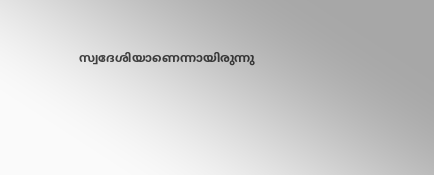സ്വദേശിയാണെന്നായിരുന്നു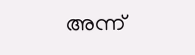അന്ന്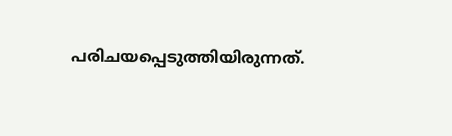പരിചയപ്പെടുത്തിയിരുന്നത്.